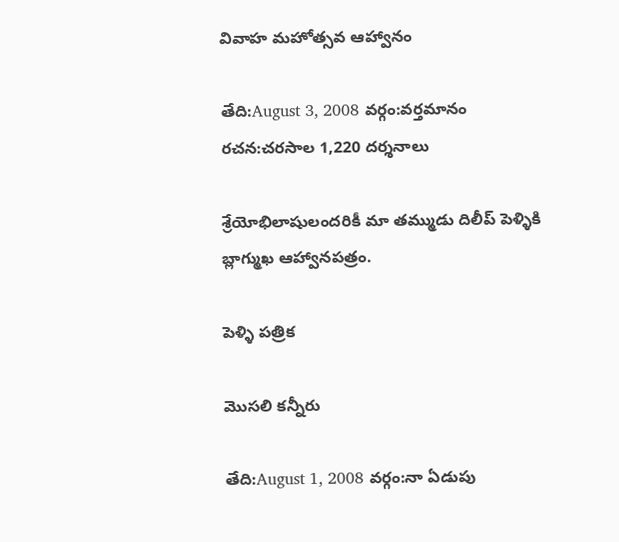వివాహ మహోత్సవ ఆహ్వానం

తేది:August 3, 2008 వర్గం:వర్తమానం రచన:చరసాల 1,220 దర్శనాలు

శ్రేయోభిలాషులందరికీ మా తమ్ముడు దిలీప్ పెళ్ళికి బ్లాగ్ముఖ ఆహ్వానపత్రం.

పెళ్ళి పత్రిక

మొసలి కన్నీరు

తేది:August 1, 2008 వర్గం:నా ఏడుపు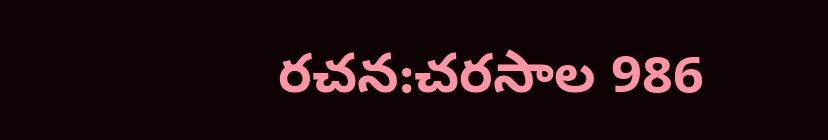రచన:చరసాల 986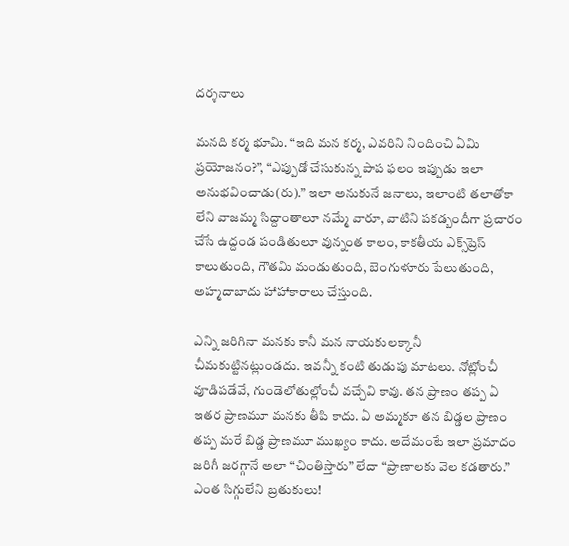దర్శనాలు

మనది కర్మ భూమి. “ఇది మన కర్మ, ఎవరిని నిందించి ఏమి ప్రయోజనం?”, “ఎప్పుడో చేసుకున్న పాప ఫలం ఇప్పుడు ఇలా అనుభవించాడు(రు).” ఇలా అనుకునే జనాలు, ఇలాంటి తలాతోకా లేని వాజమ్మ సిద్దాంతాలూ నమ్మే వారూ, వాటిని పకడ్బందీగా ప్రచారం చేసే ఉద్దండ పండితులూ వున్నంత కాలం, కాకతీయ ఎక్స్‌ప్రెస్ కాలుతుంది, గౌతమి మండుతుంది, బెంగుళూరు పేలుతుంది, అహ్మదాబాదు హాహాకారాలు చేస్తుంది.

ఎన్ని జరిగినా మనకు కానీ మన నాయకులక్కానీ చీమకుట్టినట్లుండదు. ఇవన్నీ కంటి తుడుపు మాటలు. నోట్లోంచీ వూడిపడేవే, గుండెలోతుల్లోంచీ వచ్చేవి కావు. తన ప్రాణం తప్ప ఏ ఇతర ప్రాణమూ మనకు తీపి కాదు. ఏ అమ్మకూ తన బిడ్డల ప్రాణం తప్ప మరే బిడ్డ ప్రాణమూ ముఖ్యం కాదు. అదేమంటే ఇలా ప్రమాదం జరిగీ జరగ్గానే అలా “చింతిస్తారు” లేదా “ప్రాణాలకు వెల కడతారు.” ఎంత సిగ్గులేని బ్రతుకులు!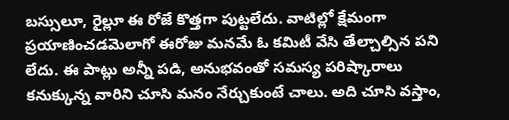బస్సులూ, రైల్లూ ఈ రోజే కొత్తగా పుట్టలేదు. వాటిల్లో క్షేమంగా ప్రయాణించడమెలాగో ఈరోజు మనమే ఓ కమిటీ వేసి తేల్చాల్సిన పని లేదు. ఈ పాట్లు అన్నీ పడి, అనుభవంతో సమస్య పరిష్కారాలు కనుక్కున్న వారిని చూసి మనం నేర్చుకుంటే చాలు. అది చూసి వస్తాం,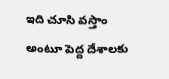ఇది చూసి వస్తాం అంటూ పెద్ద దేశాలకు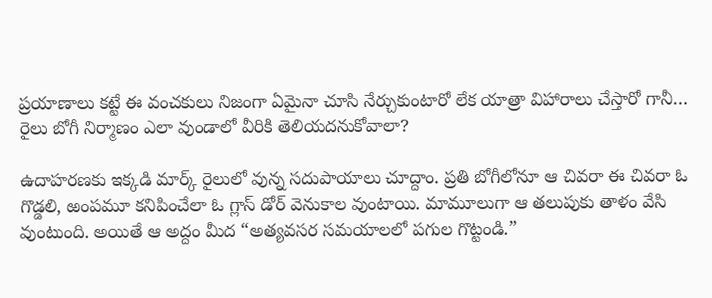ప్రయాణాలు కట్టే ఈ వంచకులు నిజంగా ఏమైనా చూసి నేర్చుకుంటారో లేక యాత్రా విహారాలు చేస్తారో గానీ… రైలు బోగీ నిర్మాణం ఎలా వుండాలో వీరికి తెలియదనుకోవాలా?

ఉదాహరణకు ఇక్కడి మార్క్ రైలులో వున్న సదుపాయాలు చూద్దాం. ప్రతి బోగీలోనూ ఆ చివరా ఈ చివరా ఓ గొడ్డలి, ఱంపమూ కనిపించేలా ఓ గ్లాస్ డోర్ వెనుకాల వుంటాయి. మామూలుగా ఆ తలుపుకు తాళం వేసి వుంటుంది. అయితే ఆ అద్దం మీద “అత్యవసర సమయాలలో పగుల గొట్టండి.”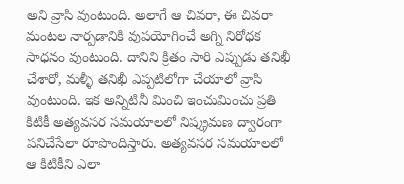అని వ్రాసి వుంటుంది. అలాగే ఆ చివరా, ఈ చివరా మంటల నార్పడానికి వుపయోగించే అగ్ని నిరోధక సాధనం వుంటుంది. దానిని క్రితం సారి ఎప్పుడు తనిఖీ చేశారో, మళ్ళీ తనిఖీ ఎప్పటిలోగా చేయాలో వ్రాసి వుంటుంది. ఇక అన్నిటినీ మించి ఇంచుమించు ప్రతి కిటికీ అత్యవసర సమయాలలో నిష్క్రమణ ద్వారంగా పనిచేసేలా రూపొందిస్తారు. అత్యవసర సమయాలలో ఆ కిటికీని ఎలా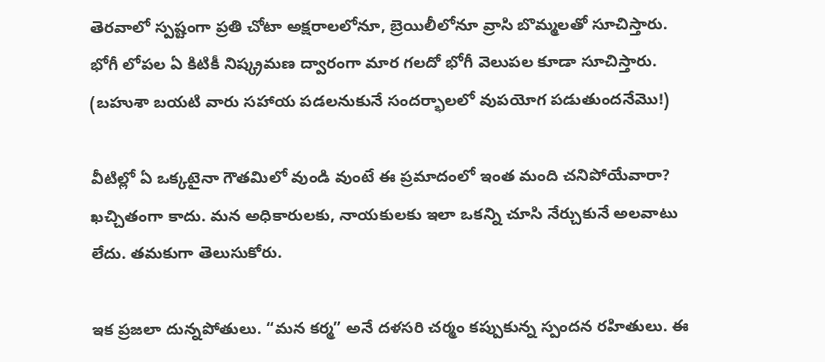తెరవాలో స్పష్టంగా ప్రతి చోటా అక్షరాలలోనూ, బ్రెయిలీలోనూ వ్రాసి బొమ్మలతో సూచిస్తారు. భోగీ లోపల ఏ కిటికీ నిష్క్రమణ ద్వారంగా మార గలదో భోగీ వెలుపల కూడా సూచిస్తారు. (బహుశా బయటి వారు సహాయ పడలనుకునే సందర్భాలలో వుపయోగ పడుతుందనేమొ!)

వీటిల్లో ఏ ఒక్కటైనా గౌతమిలో వుండి వుంటే ఈ ప్రమాదంలో ఇంత మంది చనిపోయేవారా? ఖచ్చితంగా కాదు. మన అధికారులకు, నాయకులకు ఇలా ఒకన్ని చూసి నేర్చుకునే అలవాటు లేదు. తమకుగా తెలుసుకోరు.

ఇక ప్రజలా దున్నపోతులు. “మన కర్మ” అనే దళసరి చర్మం కప్పుకున్న స్పందన రహితులు. ఈ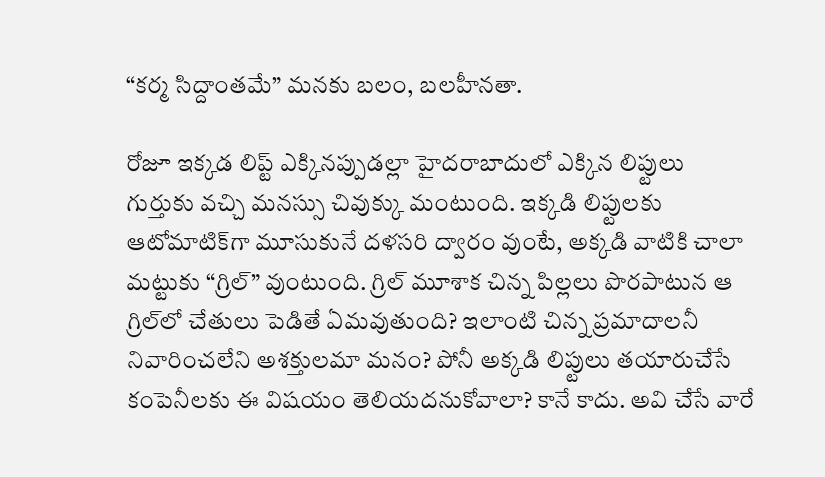“కర్మ సిద్దాంతమే” మనకు బలం, బలహీనతా.

రోజూ ఇక్కడ లిప్ట్ ఎక్కినప్పుడల్లా హైదరాబాదులో ఎక్కిన లిప్టులు గుర్తుకు వచ్చి మనస్సు చివుక్కు మంటుంది. ఇక్కడి లిప్టులకు ఆటోమాటిక్‌గా మూసుకునే దళసరి ద్వారం వుంటే, అక్కడి వాటికి చాలా మట్టుకు “గ్రిల్” వుంటుంది. గ్రిల్ మూశాక చిన్న పిల్లలు పొరపాటున ఆ గ్రిల్‌లో చేతులు పెడితే ఏమవుతుంది? ఇలాంటి చిన్న ప్రమాదాలనీ నివారించలేని అశక్తులమా మనం? పోనీ అక్కడి లిప్టులు తయారుచేసే కంపెనీలకు ఈ విషయం తెలియదనుకోవాలా? కానే కాదు. అవి చేసే వారే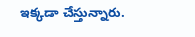ఇక్కడా చేస్తున్నారు.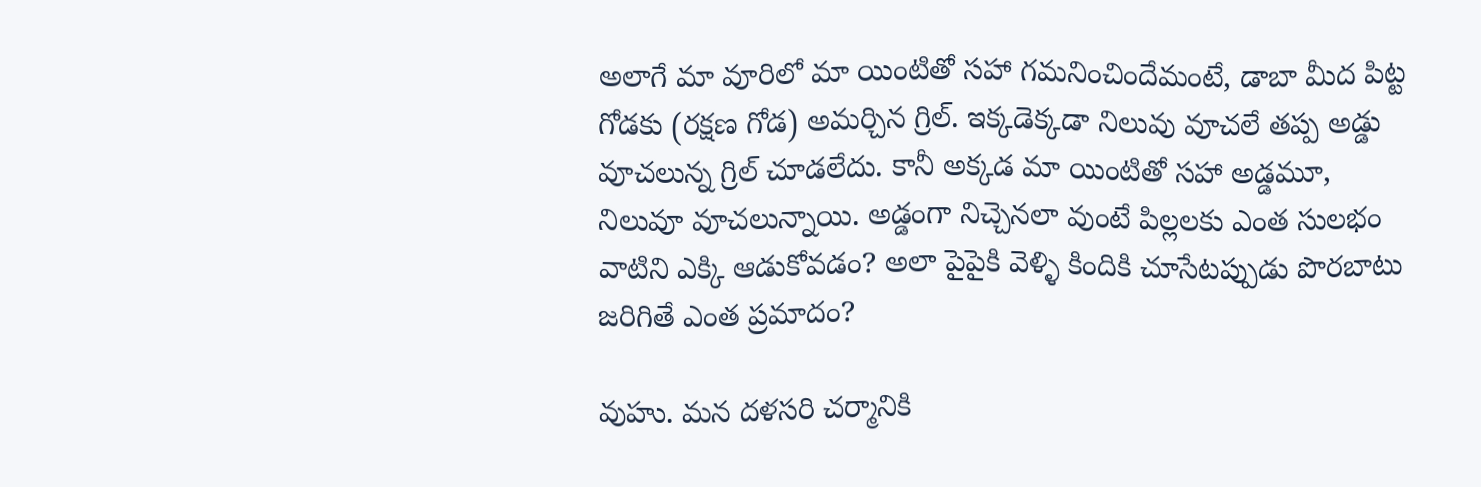అలాగే మా వూరిలో మా యింటితో సహా గమనించిందేమంటే, డాబా మీద పిట్ట గోడకు (రక్షణ గోడ) అమర్చిన గ్రిల్. ఇక్కడెక్కడా నిలువు వూచలే తప్ప అడ్డు వూచలున్న గ్రిల్ చూడలేదు. కానీ అక్కడ మా యింటితో సహా అడ్డమూ, నిలువూ వూచలున్నాయి. అడ్డంగా నిచ్చెనలా వుంటే పిల్లలకు ఎంత సులభం వాటిని ఎక్కి ఆడుకోవడం? అలా పైపైకి వెళ్ళి కిందికి చూసేటప్పుడు పొరబాటు జరిగితే ఎంత ప్రమాదం?

వుహు. మన దళసరి చర్మానికి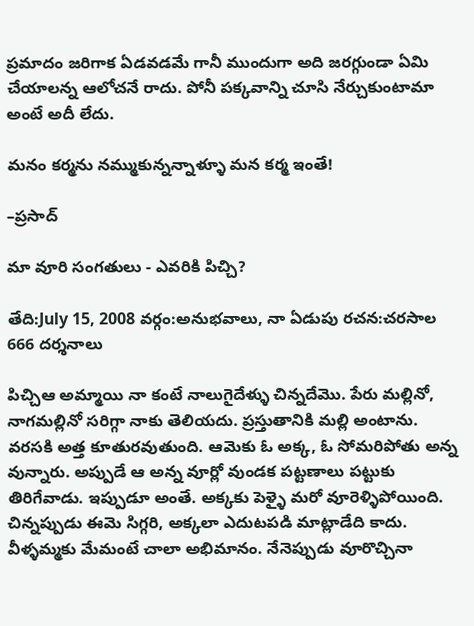ప్రమాదం జరిగాక ఏడవడమే గానీ ముందుగా అది జరగ్గుండా ఏమి చేయాలన్న ఆలోచనే రాదు. పోనీ పక్కవాన్ని చూసి నేర్చుకుంటామా అంటే అదీ లేదు.

మనం కర్మను నమ్ముకున్నన్నాళ్ళూ మన కర్మ ఇంతే!

–ప్రసాద్

మా వూరి సంగతులు - ఎవరికి పిచ్చి?

తేది:July 15, 2008 వర్గం:అనుభవాలు, నా ఏడుపు రచన:చరసాల 666 దర్శనాలు

పిచ్చిఆ అమ్మాయి నా కంటే నాలుగైదేళ్ళు చిన్నదేమొ. పేరు మల్లినో, నాగమల్లినో సరిగ్గా నాకు తెలియదు. ప్రస్తుతానికి మల్లి అంటాను. వరసకి అత్త కూతురవుతుంది. ఆమెకు ఓ అక్క, ఓ సోమరిపోతు అన్న వున్నారు. అప్పుడే ఆ అన్న వూర్లో వుండక పట్టణాలు పట్టుకు తిరిగేవాడు. ఇప్పుడూ అంతే. అక్కకు పెళ్ళై మరో వూరెళ్ళిపోయింది. చిన్నప్పుడు ఈమె సిగ్గరి, అక్కలా ఎదుటపడి మాట్లాడేది కాదు. వీళ్ళమ్మకు మేమంటే చాలా అభిమానం. నేనెప్పుడు వూరొచ్చినా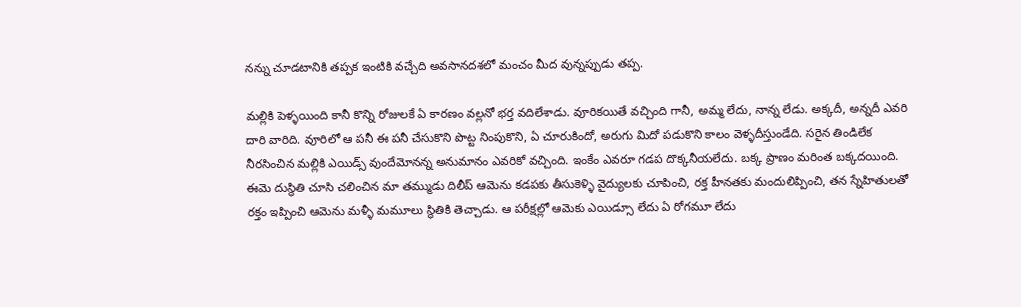నన్ను చూడటానికి తప్పక ఇంటికి వచ్చేది అవసానదశలో మంచం మీద వున్నప్పుడు తప్ప.

మల్లికి పెళ్ళయింది కానీ కొన్ని రోజులకే ఏ కారణం వల్లనో భర్త వదిలేశాడు. వూరికయితే వచ్చింది గానీ, అమ్మ లేదు, నాన్న లేడు. అక్కదీ, అన్నదీ ఎవరి దారి వారిది. వూరిలో ఆ పనీ ఈ పనీ చేసుకొని పొట్ట నింపుకొని, ఏ చూరుకిందో, అరుగు మిదో పడుకొని కాలం వెళ్ళదీస్తుండేది. సరైన తిండిలేక నీరసించిన మల్లికి ఎయిడ్స్ వుందేమోనన్న అనుమానం ఎవరికో వచ్చింది. ఇంకేం ఎవరూ గడప దొక్కనీయలేదు. బక్క ప్రాణం మరింత బక్కదయింది. ఈమె దుస్థితి చూసి చలించిన మా తమ్ముడు దిలీప్ ఆమెను కడపకు తీసుకెళ్ళి వైద్యులకు చూపించి, రక్త హీనతకు మందులిప్పించి, తన స్నేహితులతో రక్తం ఇప్పించి ఆమెను మళ్ళీ మమూలు స్థితికి తెచ్చాడు. ఆ పరీక్షల్లో ఆమెకు ఎయిడ్సూ లేదు ఏ రోగమూ లేదు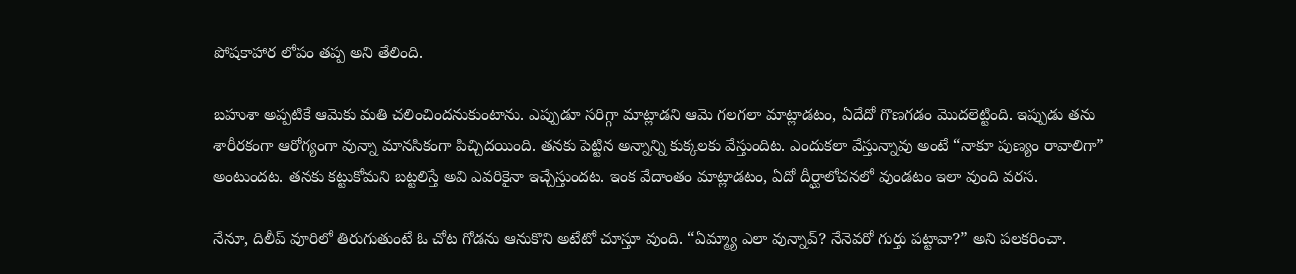పోషకాహార లోపం తప్ప అని తేలింది.

బహుశా అప్పటికే ఆమెకు మతి చలించిందనుకుంటాను. ఎప్పుడూ సరిగ్గా మాట్లాడని ఆమె గలగలా మాట్లాడటం, ఏదేదో గొణగడం మొదలెట్టింది. ఇప్పుడు తను శారీరకంగా ఆరోగ్యంగా వున్నా మానసికంగా పిచ్చిదయింది. తనకు పెట్టిన అన్నాన్ని కుక్కలకు వేస్తుందిట. ఎందుకలా వేస్తున్నావు అంటే “నాకూ పుణ్యం రావాలిగా” అంటుందట. తనకు కట్టుకోమని బట్టలిస్తే అవి ఎవరికైనా ఇచ్చేస్తుందట. ఇంక వేదాంతం మాట్లాడటం, ఏదో దీర్ఘాలోచనలో వుండటం ఇలా వుంది వరస.

నేనూ, దిలీప్ వూరిలో తిరుగుతుంటే ఓ చోట గోడను ఆనుకొని అటేటో చూస్తూ వుంది. “ఏమ్మ్యా ఎలా వున్నావ్? నేనెవరో గుర్తు పట్టావా?” అని పలకరించా.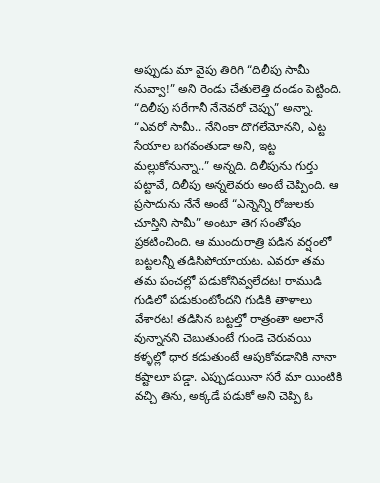అప్పుడు మా వైపు తిరిగి “దిలీపు సామీ నువ్వా!” అని రెండు చేతులెత్తి దండం పెట్టింది. “దిలీపు సరేగానీ నేనెవరో చెప్పు” అన్నా. “ఎవరో సామీ.. నేనింకా దొగలేమోనని, ఎట్ట సేయాల బగవంతుడా అని, ఇట్ట మల్లుకోనున్నా..” అన్నది. దిలీపును గుర్తు పట్టావే, దిలీపు అన్నలెవరు అంటే చెప్పింది. ఆ ప్రసాదును నేనే అంటే “ఎన్నెన్ని రోజులకు చూస్తిని సామీ” అంటూ తెగ సంతోషం ప్రకటించింది. ఆ ముందురాత్రి పడిన వర్షంలో బట్టలన్నీ తడిసిపోయాయట. ఎవరూ తమ తమ పంచల్లో పడుకోనివ్వలేదట! రాముడి గుడిలో పడుకుంటోందని గుడికి తాళాలు వేశారట! తడిసిన బట్టల్తో రాత్రంతా అలానే వున్నానని చెబుతుంటే గుండె చెరువయి కళ్ళల్లో ధార కడుతుంటే ఆపుకోవడానికి నానా కష్టాలూ పడ్డా. ఎప్పుడయినా సరే మా యింటికి వచ్చి తిను, అక్కడే పడుకో అని చెప్పి ఓ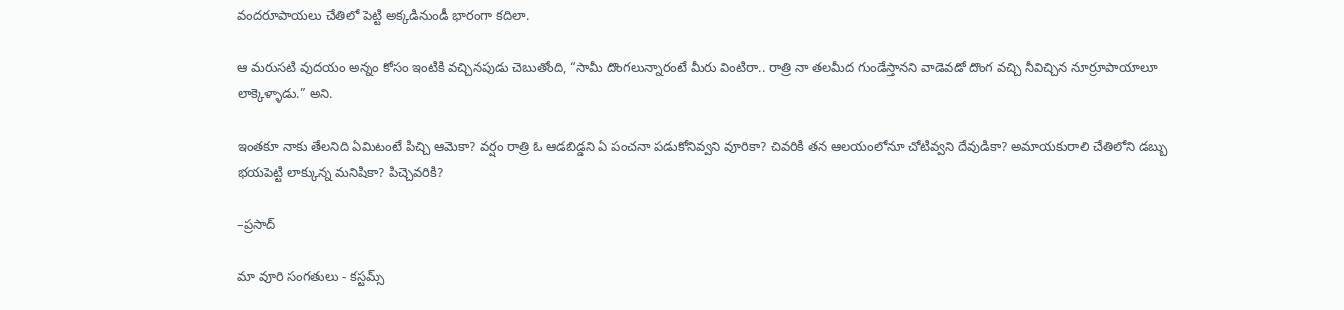వందరూపాయలు చేతిలో పెట్టి అక్కడినుండీ భారంగా కదిలా.

ఆ మరుసటి వుదయం అన్నం కోసం ఇంటికి వచ్చినపుడు చెబుతోంది, “సామీ దొంగలున్నారంటే మీరు వింటిరా.. రాత్రి నా తలమీద గుండేస్తానని వాడెవడో దొంగ వచ్చి నీవిచ్చిన నూర్రూపాయాలూ లాక్కెళ్ళాడు.” అని.

ఇంతకూ నాకు తేలనిది ఏమిటంటే పిచ్చి ఆమెకా? వర్షం రాత్రి ఓ ఆడబిడ్డని ఏ పంచనా పడుకోనివ్వని వూరికా? చివరికి తన ఆలయంలోనూ చోటివ్వని దేవుడికా? అమాయకురాలి చేతిలోని డబ్బు భయపెట్టి లాక్కున్న మనిషికా? పిచ్చెవరికి?

–ప్రసాద్

మా వూరి సంగతులు - కస్టమ్స్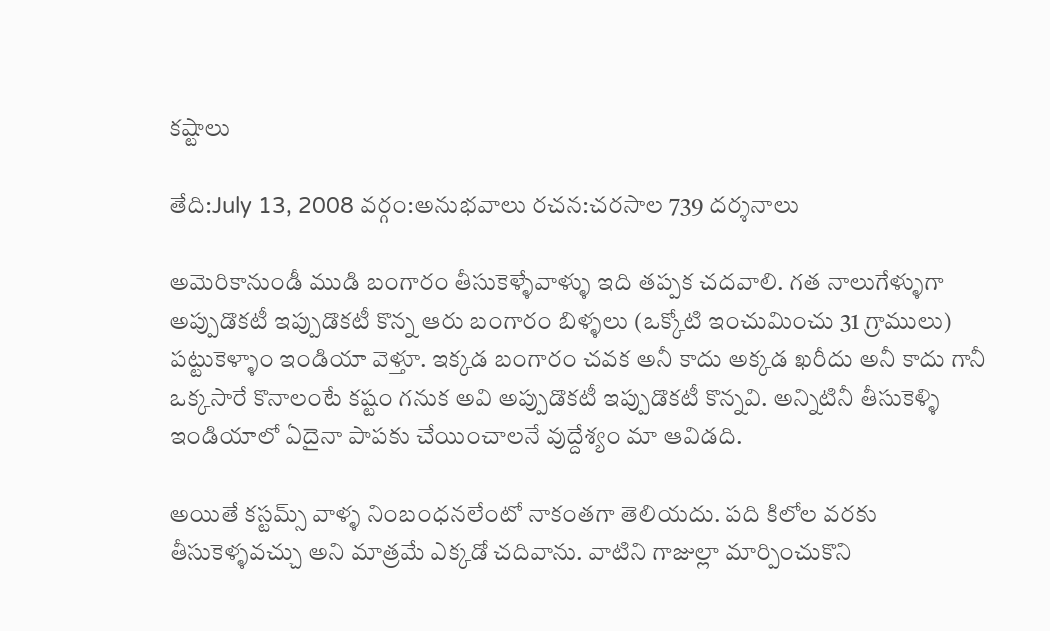కష్టాలు

తేది:July 13, 2008 వర్గం:అనుభవాలు రచన:చరసాల 739 దర్శనాలు

అమెరికానుండీ ముడి బంగారం తీసుకెళ్ళేవాళ్ళు ఇది తప్పక చదవాలి. గత నాలుగేళ్ళుగా అప్పుడొకటీ ఇప్పుడొకటీ కొన్న ఆరు బంగారం బిళ్ళలు (ఒక్కోటి ఇంచుమించు 31 గ్రాములు) పట్టుకెళ్ళాం ఇండియా వెళ్తూ. ఇక్కడ బంగారం చవక అనీ కాదు అక్కడ ఖరీదు అనీ కాదు గానీ ఒక్కసారే కొనాలంటే కష్టం గనుక అవి అప్పుడొకటీ ఇప్పుడొకటీ కొన్నవి. అన్నిటినీ తీసుకెళ్ళి ఇండియాలో ఏదైనా పాపకు చేయించాలనే వుద్దేశ్యం మా ఆవిడది.

అయితే కస్టమ్స్ వాళ్ళ నింబంధనలేంటో నాకంతగా తెలియదు. పది కిలోల వరకు తీసుకెళ్ళవచ్చు అని మాత్రమే ఎక్కడో చదివాను. వాటిని గాజుల్లా మార్పించుకొని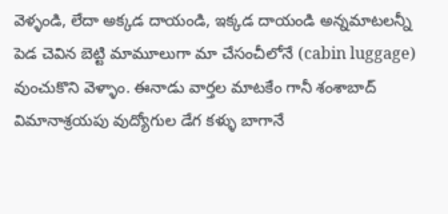వెళ్ళండి, లేదా అక్కడ దాయండి, ఇక్కడ దాయండి అన్నమాటలన్నీ పెడ చెవిన బెట్టి మామూలుగా మా చేసంచీలోనే (cabin luggage) వుంచుకొని వెళ్ళాం. ఈనాడు వార్తల మాటకేం గానీ శంశాబాద్ విమానాశ్రయపు వుద్యోగుల డేగ కళ్ళు బాగానే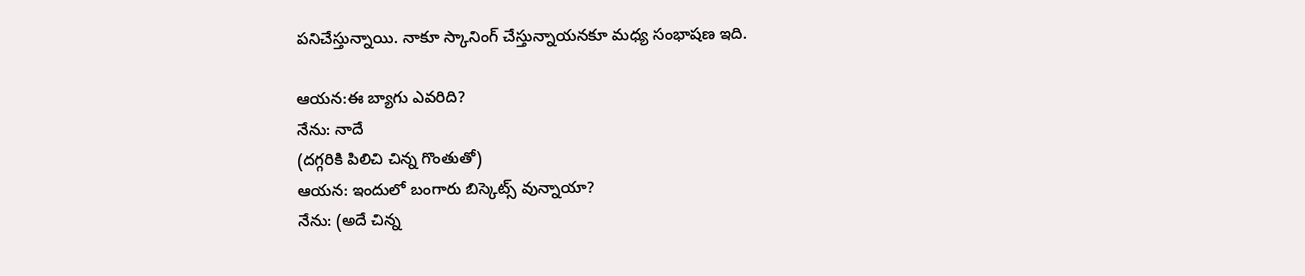పనిచేస్తున్నాయి. నాకూ స్కానింగ్ చేస్తున్నాయనకూ మధ్య సంభాషణ ఇది.

ఆయన:ఈ బ్యాగు ఎవరిది?
నేను: నాదే
(దగ్గరికి పిలిచి చిన్న గొంతుతో)
ఆయన: ఇందులో బంగారు బిస్కెట్స్ వున్నాయా?
నేను: (అదే చిన్న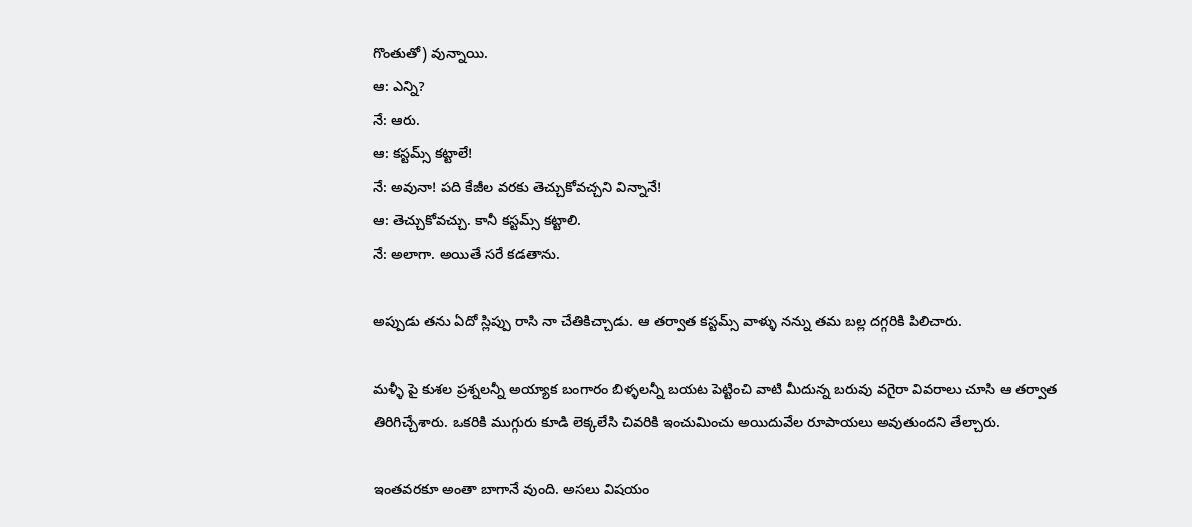గొంతుతో) వున్నాయి.
ఆ: ఎన్ని?
నే: ఆరు.
ఆ: కస్టమ్స్ కట్టాలే!
నే: అవునా! పది కేజీల వరకు తెచ్చుకోవచ్చని విన్నానే!
ఆ: తెచ్చుకోవచ్చు. కానీ కస్టమ్స్ కట్టాలి.
నే: అలాగా. అయితే సరే కడతాను.

అప్పుడు తను ఏదో స్లిప్పు రాసి నా చేతికిచ్చాడు. ఆ తర్వాత కస్టమ్స్ వాళ్ళు నన్ను తమ బల్ల దగ్గరికి పిలిచారు.

మళ్ళీ పై కుశల ప్రశ్నలన్నీ అయ్యాక బంగారం బిళ్ళలన్నీ బయట పెట్టించి వాటి మీదున్న బరువు వగైరా వివరాలు చూసి ఆ తర్వాత తిరిగిచ్చేశారు. ఒకరికి ముగ్గురు కూడి లెక్కలేసి చివరికి ఇంచుమించు అయిదువేల రూపాయలు అవుతుందని తేల్చారు.

ఇంతవరకూ అంతా బాగానే వుంది. అసలు విషయం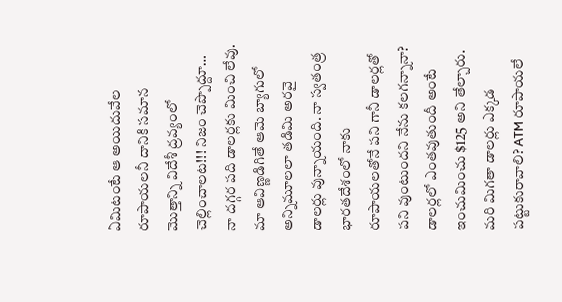ఏమిటంటే ఆ అయిదువేల రూపాయలనీ దానికి సమాన మొత్తాన్ని విదేశీ ద్రవ్యంలో చెల్లించాలట!!! నిజం చెప్పొద్దూ… నా దగ్గర పది డాలర్లకు మించి లేవు. మా ఆవిణ్ణడిగితే ఆమె బ్యాగులో అన్నిమూలలా తడిమి అరవై డాలర్లు వున్నాయంది. నా స్వతంత్ర భారతదేశంలో నాకు రూపాయలతోనే పని గానీ డాలర్లతో పని వుంటుందని నేను కలగన్నానా? డాలర్లలో ఎంతవుతుందీ అంటే ఇంచుమించు $125 అని తేల్చారు. మరి మిగతా డాలర్లు ఎక్కడ పట్టుకురావాలి? ATM రూపాయలే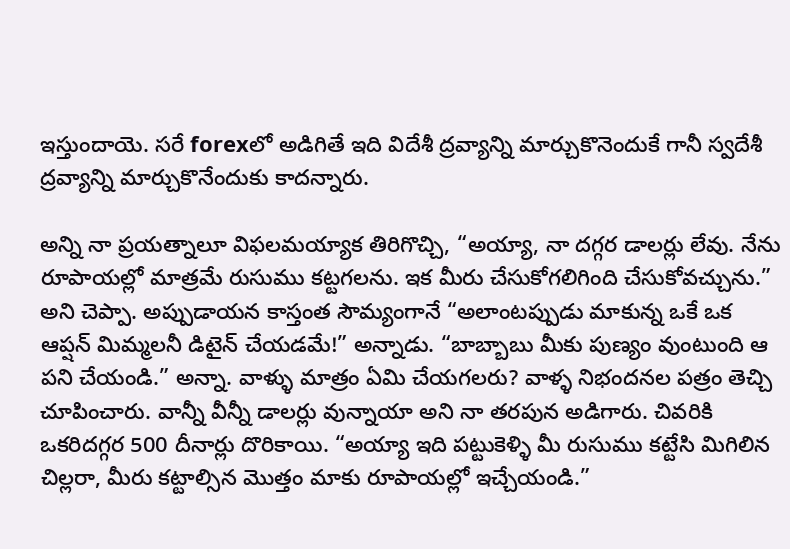ఇస్తుందాయె. సరే forexలో అడిగితే ఇది విదేశీ ద్రవ్యాన్ని మార్చుకొనెందుకే గానీ స్వదేశీ ద్రవ్యాన్ని మార్చుకొనేందుకు కాదన్నారు.

అన్ని నా ప్రయత్నాలూ విఫలమయ్యాక తిరిగొచ్చి, “అయ్యా, నా దగ్గర డాలర్లు లేవు. నేను రూపాయల్లో మాత్రమే రుసుము కట్టగలను. ఇక మీరు చేసుకోగలిగింది చేసుకోవచ్చును.”  అని చెప్పా. అప్పుడాయన కాస్తంత సౌమ్యంగానే “అలాంటప్పుడు మాకున్న ఒకే ఒక ఆప్షన్ మిమ్మలనీ డిటైన్ చేయడమే!” అన్నాడు. “బాబ్బాబు మీకు పుణ్యం వుంటుంది ఆ పని చేయండి.” అన్నా. వాళ్ళు మాత్రం ఏమి చేయగలరు? వాళ్ళ నిభందనల పత్రం తెచ్చి చూపించారు. వాన్నీ వీన్నీ డాలర్లు వున్నాయా అని నా తరపున అడిగారు. చివరికి ఒకరిదగ్గర 500 దీనార్లు దొరికాయి. “అయ్యా ఇది పట్టుకెళ్ళి మీ రుసుము కట్టేసి మిగిలిన చిల్లరా, మీరు కట్టాల్సిన మొత్తం మాకు రూపాయల్లో ఇచ్చేయండి.”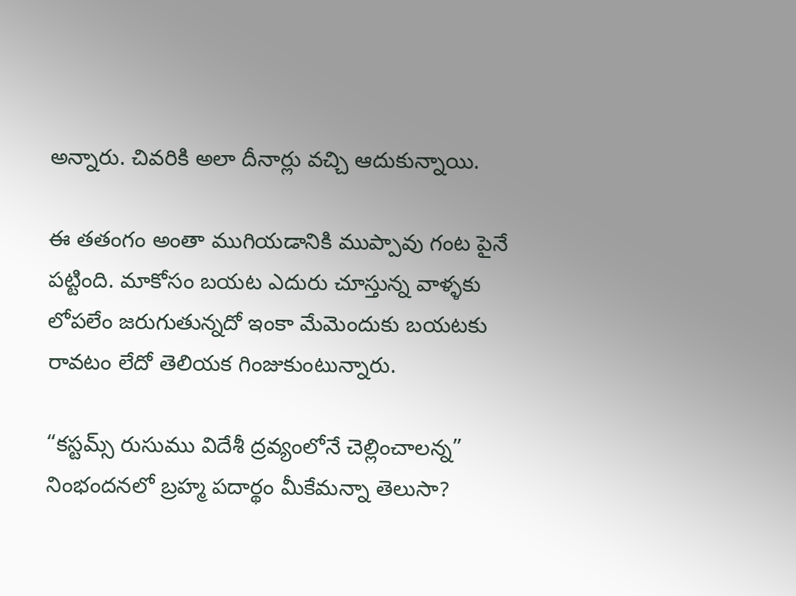అన్నారు. చివరికి అలా దీనార్లు వచ్చి ఆదుకున్నాయి.

ఈ తతంగం అంతా ముగియడానికి ముప్పావు గంట పైనే పట్టింది. మాకోసం బయట ఎదురు చూస్తున్న వాళ్ళకు లోపలేం జరుగుతున్నదో ఇంకా మేమెందుకు బయటకు రావటం లేదో తెలియక గింజుకుంటున్నారు.

“కస్టమ్స్ రుసుము విదేశీ ద్రవ్యంలోనే చెల్లించాలన్న” నింభందనలో బ్రహ్మ పదార్థం మీకేమన్నా తెలుసా?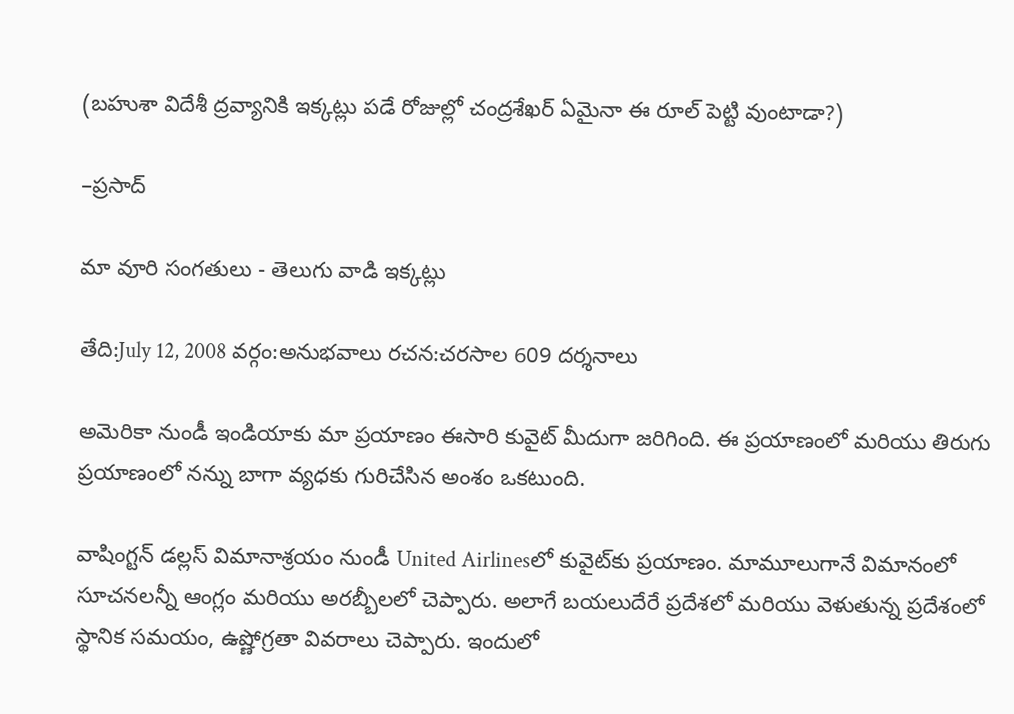(బహుశా విదేశీ ద్రవ్యానికి ఇక్కట్లు పడే రోజుల్లో చంద్రశేఖర్ ఏమైనా ఈ రూల్ పెట్టి వుంటాడా?)

–ప్రసాద్

మా వూరి సంగతులు - తెలుగు వాడి ఇక్కట్లు

తేది:July 12, 2008 వర్గం:అనుభవాలు రచన:చరసాల 609 దర్శనాలు

అమెరికా నుండీ ఇండియాకు మా ప్రయాణం ఈసారి కువైట్ మీదుగా జరిగింది. ఈ ప్రయాణంలో మరియు తిరుగు ప్రయాణంలో నన్ను బాగా వ్యధకు గురిచేసిన అంశం ఒకటుంది.

వాషింగ్టన్ డల్లస్ విమానాశ్రయం నుండీ United Airlinesలో కువైట్‌కు ప్రయాణం. మామూలుగానే విమానంలో సూచనలన్నీ ఆంగ్లం మరియు అరబ్బీలలో చెప్పారు. అలాగే బయలుదేరే ప్రదేశలో మరియు వెళుతున్న ప్రదేశంలో స్థానిక సమయం, ఉష్ణోగ్రతా వివరాలు చెప్పారు. ఇందులో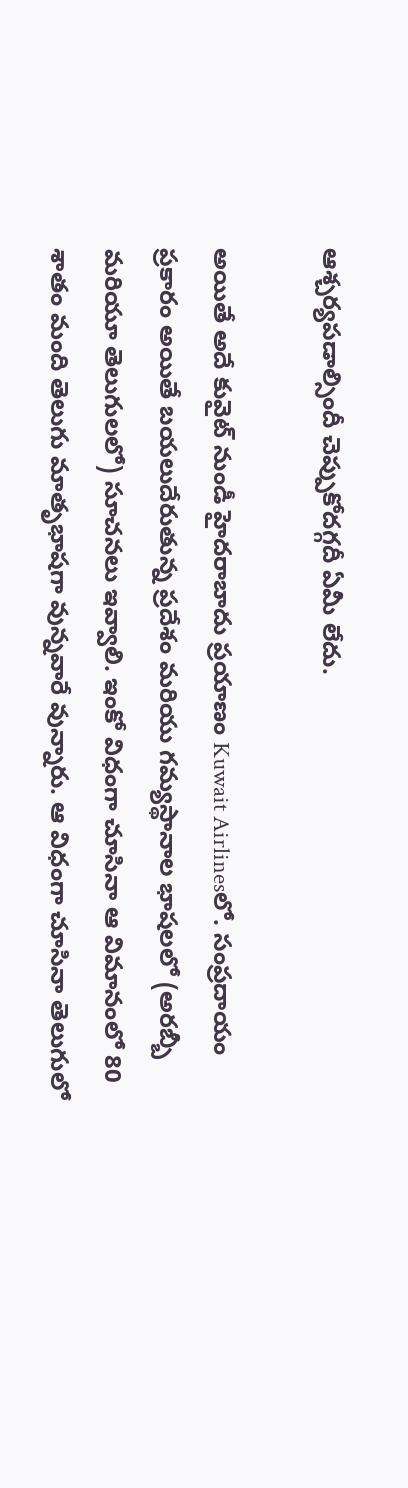ఆశ్చర్యపడాల్సిందీ చెప్పుకోదగ్గదీ ఏమీ లేదు.

అయితే అదే కువైట్ నుండీ హైదరాబాదు ప్రయాణం Kuwait Airlinesలో. సంప్రదాయం ప్రకారం అయితే బయలుదేరుతున్న ప్రదేశం మరియు గమ్యస్థానాల భాషలలో (అరబ్బీ మరియూ తెలుగులలో) సూచనలు ఇవ్వాలి. ఇంకో విధంగా చూసినా ఆ విమానంలో 80 శాతం మంది తెలుగు మాతృభాషగా వున్నవారే వున్నారు. ఆ విధంగా చూసినా తెలుగులో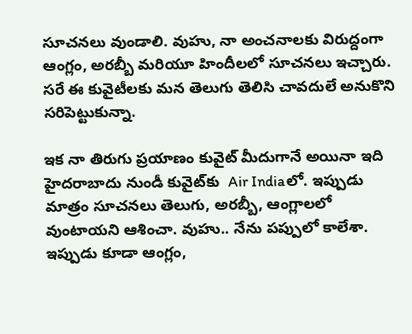సూచనలు వుండాలి. వుహు, నా అంచనాలకు విరుద్దంగా ఆంగ్లం, అరబ్బీ మరియూ హిందీలలో సూచనలు ఇచ్చారు. సరే ఈ కువైటీలకు మన తెలుగు తెలిసి చావదులే అనుకొని సరిపెట్టుకున్నా.

ఇక నా తిరుగు ప్రయాణం కువైట్ మీదుగానే అయినా ఇది హైదరాబాదు నుండీ కువైట్‌కు  Air Indiaలో. ఇప్పుడు మాత్రం సూచనలు తెలుగు, అరబ్బీ, ఆంగ్లాలలో వుంటాయని ఆశించా. వుహు.. నేను పప్పులో కాలేశా. ఇప్పుడు కూడా ఆంగ్లం,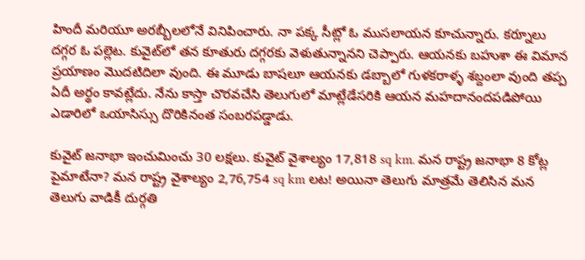హిందీ మరియూ అరబ్బీలలోనే వినిపించారు. నా పక్క సీట్లో ఓ ముసలాయన కూచున్నారు. కర్నూలు దగ్గర ఓ పల్లెట. కువైట్‌లో తన కూతురు దగ్గరకు వెళుతున్నానని చెప్పారు. ఆయనకు బహుశా ఈ విమాన ప్రయాణం మొదటిదిలా వుంది. ఈ మూడు బాషలూ ఆయనకు డబ్బాలో గుళకరాళ్ళ శబ్దంలా వుంది తప్ప ఏదీ అర్థం కావట్లేదు. నేను కాస్తా చొరవచేసి తెలుగులో మాట్లేడేసరికి ఆయన మహదానందపడిపోయి ఎడారిలో ఒయాసిస్సు దొరికినంత సంబరపడ్డాడు.

కువైట్ జనాభా ఇంచుమించు 30 లక్షలు. కువైట్ వైశాల్యం 17,818 sq km. మన రాష్ట్ర జనాభా 8 కోట్ల పైమాటేనా? మన రాష్ట్ర వైశాల్యం 2,76,754 sq km లట! అయినా తెలుగు మాత్రమే తెలిసిన మన తెలుగు వాడికీ దుర్గతి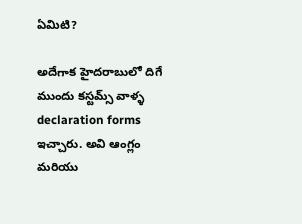ఏమిటి?

అదేగాక హైదరాబులో దిగే ముందు కస్టమ్స్ వాళ్ళ declaration forms ఇచ్చారు. అవి ఆంగ్లం మరియు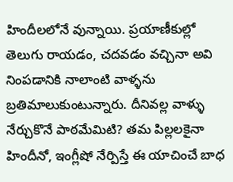హిందీలలోనే వున్నాయి. ప్రయాణీకుల్లో తెలుగు రాయడం, చదవడం వచ్చినా అవి నింపడానికి నాలాంటి వాళ్ళను బ్రతిమాలుకుంటున్నారు. దీనివల్ల వాళ్ళు నేర్చుకొనే పాఠమేమిటి? తమ పిల్లలకైనా హిందీనో, ఇంగ్లీషో నేర్పిస్తే ఈ యాచించే బాధ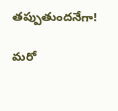తప్పుతుందనేగా!

మరో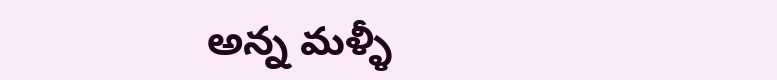అన్న మళ్ళీ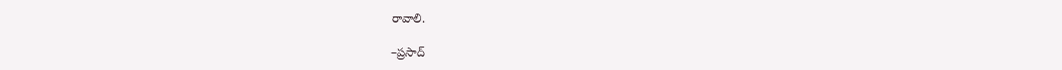రావాలి.

–ప్రసాద్